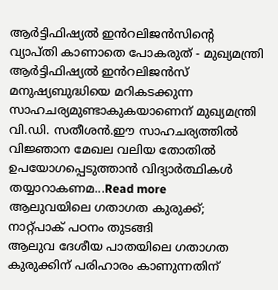ആർട്ടിഫിഷ്യൽ ഇൻറലിജൻസിന്റെ വ്യാപ്തി കാണാതെ പോകരുത് - മുഖ്യമന്ത്രി
ആർട്ടിഫിഷ്യൽ ഇൻറലിജൻസ് മനുഷ്യബുദ്ധിയെ മറികടക്കുന്ന സാഹചര്യമുണ്ടാകുകയാണെന് മുഖ്യമന്ത്രി വി.ഡി. സതീശൻ.ഈ സാഹചര്യത്തിൽ വിജ്ഞാന മേഖല വലിയ തോതിൽ ഉപയോഗപ്പെടുത്താൻ വിദ്യാർത്ഥികൾ തയ്യാറാകണമ...Read more
ആലുവയിലെ ഗതാഗത കുരുക്ക്; നാറ്റ്പാക് പഠനം തുടങ്ങി
ആലുവ ദേശീയ പാതയിലെ ഗതാഗത കുരുക്കിന് പരിഹാരം കാണുന്നതിന്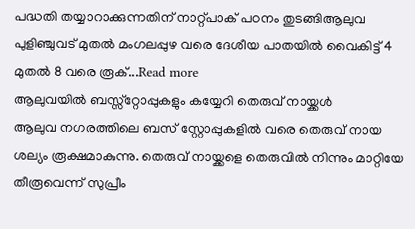പദ്ധതി തയ്യാറാക്കുന്നതിന് നാറ്റ്പാക് പഠനം തുടങ്ങിആലുവ പുളിഞ്ചുവട് മുതൽ മംഗലപ്പുഴ വരെ ദേശീയ പാതയിൽ വൈകിട്ട് 4 മുതൽ 8 വരെ രൂക്...Read more
ആലുവയിൽ ബസ്സ്റ്റോപ്പുകളും കയ്യേറി തെരുവ് നായ്ക്കൾ
ആലുവ നഗരത്തിലെ ബസ് സ്റ്റോപ്പുകളിൽ വരെ തെരുവ് നായ ശല്യം രൂക്ഷമാകുന്നു. തെരുവ് നായ്ക്കളെ തെരുവിൽ നിന്നും മാറ്റിയേ തീരൂവെന്ന് സുപ്രീം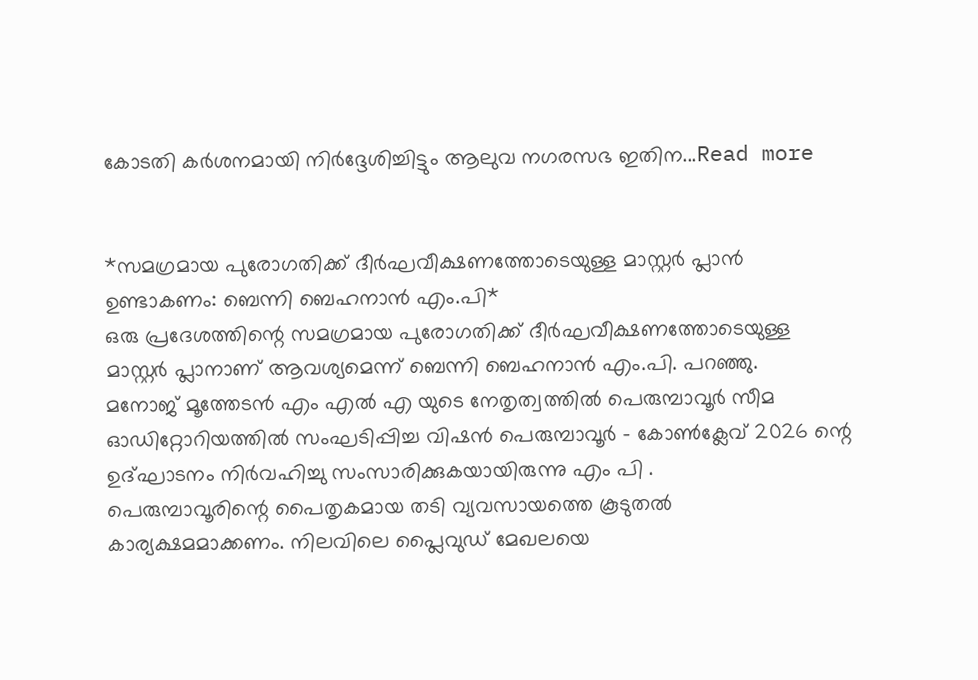കോടതി കർശനമായി നിർദ്ദേശിച്ചിട്ടും ആലുവ നഗരസഭ ഇതിന...Read more


*സമഗ്രമായ പുരോഗതിക്ക് ദീർഘവീക്ഷണത്തോടെയുള്ള മാസ്റ്റർ പ്ലാൻ ഉണ്ടാകണം: ബെന്നി ബെഹനാൻ എം.പി*
ഒരു പ്രദേശത്തിന്റെ സമഗ്രമായ പുരോഗതിക്ക് ദീർഘവീക്ഷണത്തോടെയുള്ള മാസ്റ്റർ പ്ലാനാണ് ആവശ്യമെന്ന് ബെന്നി ബെഹനാൻ എം.പി. പറഞ്ഞു.
മനോജ് മൂത്തേടൻ എം എൽ എ യുടെ നേതൃത്വത്തിൽ പെരുമ്പാവൂർ സീമ ഓഡിറ്റോറിയത്തിൽ സംഘടിപ്പിച്ച വിഷൻ പെരുമ്പാവൂർ - കോൺക്ലേവ് 2026 ന്റെ ഉദ്ഘാടനം നിർവഹിച്ചു സംസാരിക്കുകയായിരുന്നു എം പി .
പെരുമ്പാവൂരിന്റെ പൈതൃകമായ തടി വ്യവസായത്തെ കൂടുതൽ കാര്യക്ഷമമാക്കണം. നിലവിലെ പ്ലൈവുഡ് മേഖലയെ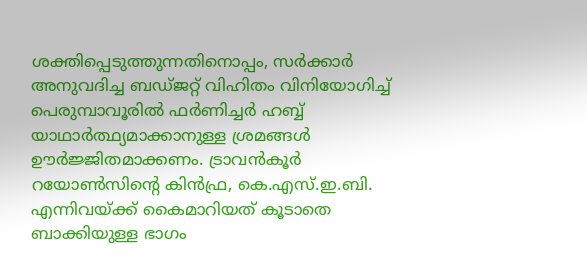ശക്തിപ്പെടുത്തുന്നതിനൊപ്പം, സർക്കാർ അനുവദിച്ച ബഡ്ജറ്റ് വിഹിതം വിനിയോഗിച്ച് പെരുമ്പാവൂരിൽ ഫർണിച്ചർ ഹബ്ബ് യാഥാർത്ഥ്യമാക്കാനുള്ള ശ്രമങ്ങൾ ഊർജ്ജിതമാക്കണം. ട്രാവൻകൂർ റയോൺസിന്റെ കിൻഫ്ര, കെ.എസ്.ഇ.ബി. എന്നിവയ്ക്ക് കൈമാറിയത് കൂടാതെ ബാക്കിയുള്ള ഭാഗം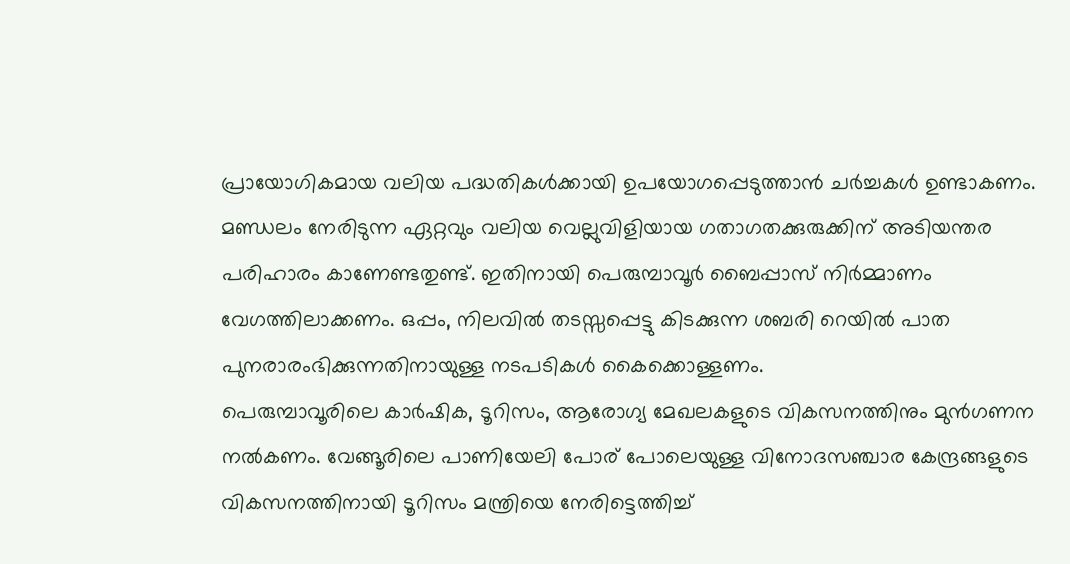പ്രായോഗികമായ വലിയ പദ്ധതികൾക്കായി ഉപയോഗപ്പെടുത്താൻ ചർച്ചകൾ ഉണ്ടാകണം.
മണ്ഡലം നേരിടുന്ന ഏറ്റവും വലിയ വെല്ലുവിളിയായ ഗതാഗതക്കുരുക്കിന് അടിയന്തര പരിഹാരം കാണേണ്ടതുണ്ട്. ഇതിനായി പെരുമ്പാവൂർ ബൈപ്പാസ് നിർമ്മാണം വേഗത്തിലാക്കണം. ഒപ്പം, നിലവിൽ തടസ്സപ്പെട്ടു കിടക്കുന്ന ശബരി റെയിൽ പാത പുനരാരംഭിക്കുന്നതിനായുള്ള നടപടികൾ കൈക്കൊള്ളണം.
പെരുമ്പാവൂരിലെ കാർഷിക, ടൂറിസം, ആരോഗ്യ മേഖലകളുടെ വികസനത്തിനും മുൻഗണന നൽകണം. വേങ്ങൂരിലെ പാണിയേലി പോര് പോലെയുള്ള വിനോദസഞ്ചാര കേന്ദ്രങ്ങളുടെ വികസനത്തിനായി ടൂറിസം മന്ത്രിയെ നേരിട്ടെത്തിച്ച്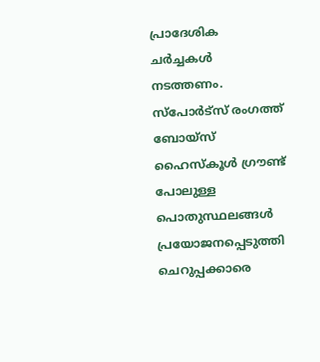പ്രാദേശിക ചർച്ചകൾ നടത്തണം. സ്പോർട്സ് രംഗത്ത് ബോയ്സ് ഹൈസ്കൂൾ ഗ്രൗണ്ട് പോലുള്ള പൊതുസ്ഥലങ്ങൾ പ്രയോജനപ്പെടുത്തി ചെറുപ്പക്കാരെ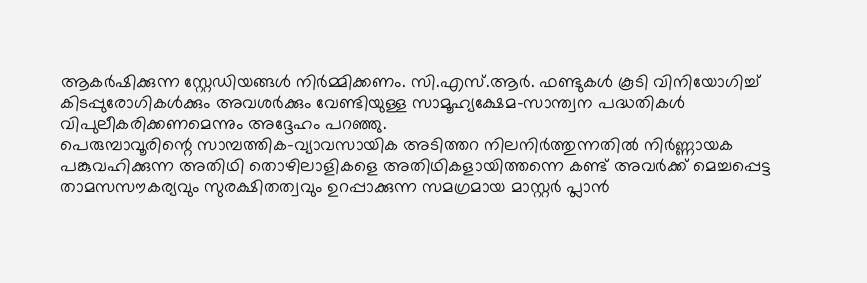ആകർഷിക്കുന്ന സ്റ്റേഡിയങ്ങൾ നിർമ്മിക്കണം. സി.എസ്.ആർ. ഫണ്ടുകൾ കൂടി വിനിയോഗിച്ച് കിടപ്പുരോഗികൾക്കും അവശർക്കും വേണ്ടിയുള്ള സാമൂഹ്യക്ഷേമ-സാന്ത്വന പദ്ധതികൾ വിപുലീകരിക്കണമെന്നും അദ്ദേഹം പറഞ്ഞു.
പെരുമ്പാവൂരിന്റെ സാമ്പത്തിക-വ്യാവസായിക അടിത്തറ നിലനിർത്തുന്നതിൽ നിർണ്ണായക പങ്കുവഹിക്കുന്ന അതിഥി തൊഴിലാളികളെ അതിഥികളായിത്തന്നെ കണ്ട് അവർക്ക് മെച്ചപ്പെട്ട താമസസൗകര്യവും സുരക്ഷിതത്വവും ഉറപ്പാക്കുന്ന സമഗ്രമായ മാസ്റ്റർ പ്ലാൻ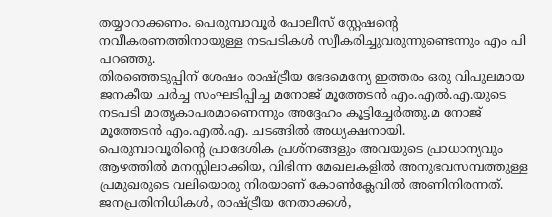തയ്യാറാക്കണം. പെരുമ്പാവൂർ പോലീസ് സ്റ്റേഷന്റെ നവീകരണത്തിനായുള്ള നടപടികൾ സ്വീകരിച്ചുവരുന്നുണ്ടെന്നും എം പി പറഞ്ഞു.
തിരഞ്ഞെടുപ്പിന് ശേഷം രാഷ്ട്രീയ ഭേദമെന്യേ ഇത്തരം ഒരു വിപുലമായ ജനകീയ ചർച്ച സംഘടിപ്പിച്ച മനോജ് മൂത്തേടൻ എം.എൽ.എ.യുടെ നടപടി മാതൃകാപരമാണെന്നും അദ്ദേഹം കൂട്ടിച്ചേർത്തു.മ നോജ് മൂത്തേടൻ എം.എൽ.എ. ചടങ്ങിൽ അധ്യക്ഷനായി.
പെരുമ്പാവൂരിന്റെ പ്രാദേശിക പ്രശ്നങ്ങളും അവയുടെ പ്രാധാന്യവും ആഴത്തിൽ മനസ്സിലാക്കിയ, വിഭിന്ന മേഖലകളിൽ അനുഭവസമ്പത്തുള്ള പ്രമുഖരുടെ വലിയൊരു നിരയാണ് കോൺക്ലേവിൽ അണിനിരന്നത്. ജനപ്രതിനിധികൾ, രാഷ്ട്രീയ നേതാക്കൾ,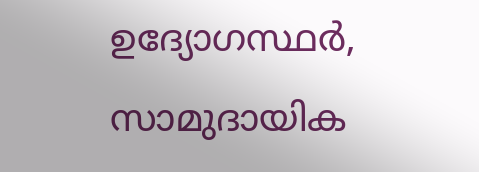ഉദ്യോഗസ്ഥർ, സാമുദായിക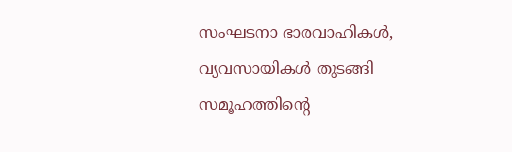സംഘടനാ ഭാരവാഹികൾ, വ്യവസായികൾ തുടങ്ങി സമൂഹത്തിന്റെ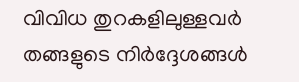വിവിധ തുറകളിലുള്ളവർ തങ്ങളുടെ നിർദ്ദേശങ്ങൾ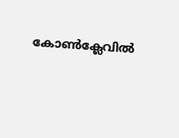കോൺക്ലേവിൽ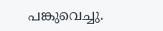പങ്കുവെച്ചു.